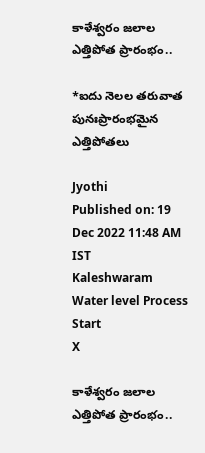కాళేశ్వరం జలాల ఎత్తిపోత ప్రారంభం..

*ఐదు నెలల తరువాత పునఃప్రారంభమైన ఎత్తిపోతలు

Jyothi
Published on: 19 Dec 2022 11:48 AM IST
Kaleshwaram Water level Process Start
X

కాళేశ్వరం జలాల ఎత్తిపోత ప్రారంభం..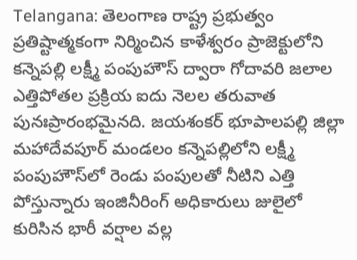Telangana: తెలంగాణ రాష్ట్ర ప్రభుత్వం ప్రతిష్టాత్మకంగా నిర్మించిన కాళేశ్వరం ప్రాజెక్టులోని కన్నెపల్లి లక్ష్మీ పంపుహౌస్ ద్వారా గోదావరి జలాల ఎత్తిపోతల ప్రక్రియ ఐదు నెలల తరువాత పునఃప్రారంభమైనది. జయశంకర్ భూపాలపల్లి జిల్లా మహాదేవపూర్ మండలం కన్నెపల్లిలోని లక్ష్మీ పంపుహౌస్‌లో రెండు పంపులతో నీటిని ఎత్తి పోస్తున్నారు ఇంజినీరింగ్ అధికారులు జులైలో కురిసిన భారీ వర్షాల వల్ల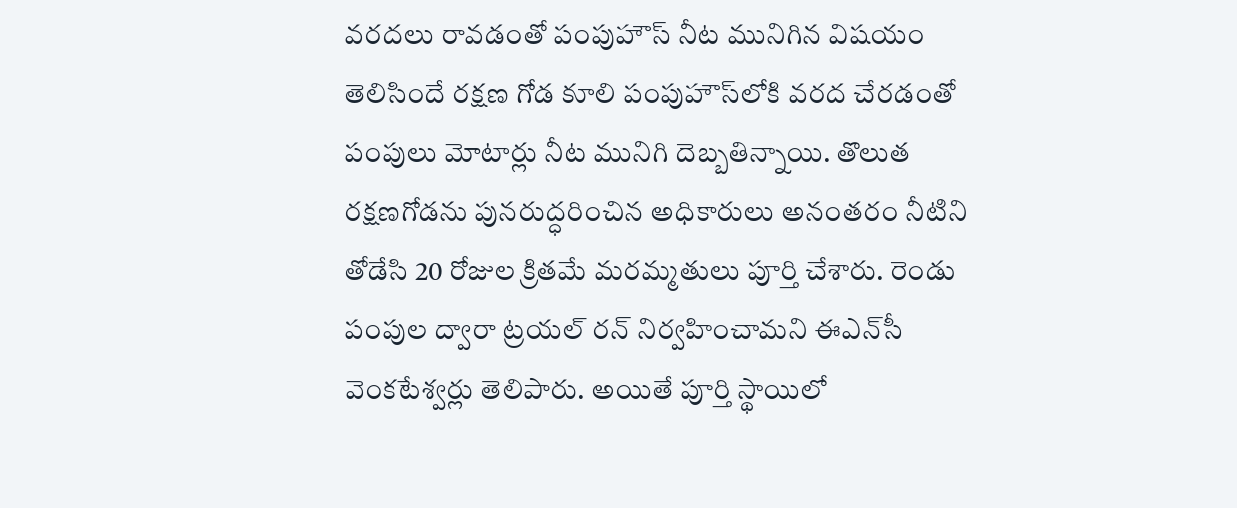వరదలు రావడంతో పంపుహౌస్ నీట మునిగిన విషయం తెలిసిందే రక్షణ గోడ కూలి పంపుహౌస్‌లోకి వరద చేరడంతో పంపులు మోటార్లు నీట మునిగి దెబ్బతిన్నాయి. తొలుత రక్షణగోడను పునరుద్ధరించిన అధికారులు అనంతరం నీటిని తోడేసి 20 రోజుల క్రితమే మరమ్మతులు పూర్తి చేశారు. రెండు పంపుల ద్వారా ట్రయల్ రన్ నిర్వహించామని ఈఎన్‌సీ వెంకటేశ్వర్లు తెలిపారు. అయితే పూర్తి స్థాయిలో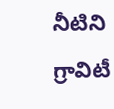నీటిని గ్రావిటీ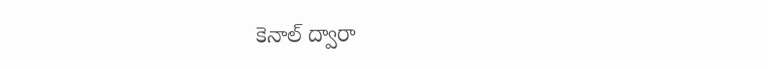కెనాల్ ద్వారా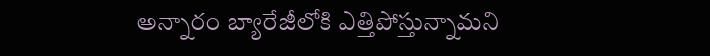అన్నారం బ్యారేజీలోకి ఎత్తిపోస్తున్నామని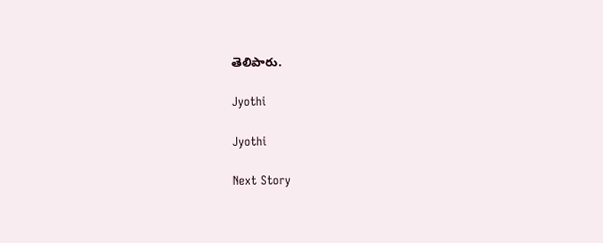తెలిపారు.

Jyothi

Jyothi

Next Story